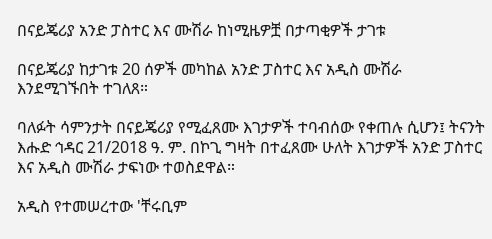በናይጄሪያ አንድ ፓስተር እና ሙሽራ ከነሚዜዎቿ በታጣቂዎች ታገቱ

በናይጄሪያ ከታገቱ 20 ሰዎች መካከል አንድ ፓስተር እና አዲስ ሙሽራ እንደሚገኙበት ተገለጸ።

ባለፉት ሳምንታት በናይጄሪያ የሚፈጸሙ እገታዎች ተባብሰው የቀጠሉ ሲሆን፤ ትናንት እሑድ ኅዳር 21/2018 ዓ. ም. በኮጊ ግዛት በተፈጸሙ ሁለት እገታዎች አንድ ፓስተር እና አዲስ ሙሽራ ታፍነው ተወስደዋል።

አዲስ የተመሠረተው 'ቸሩቢም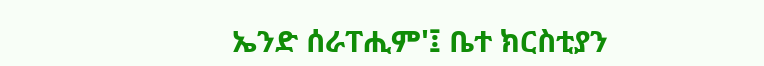ኤንድ ሰራፐሒም'፤ ቤተ ክርስቲያን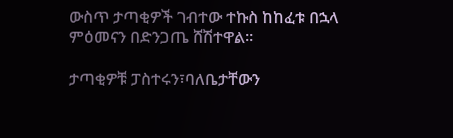ውስጥ ታጣቂዎች ገብተው ተኩስ ከከፈቱ በኋላ ምዕመናን በድንጋጤ ሸሽተዋል።

ታጣቂዎቹ ፓስተሩን፣ባለቤታቸውን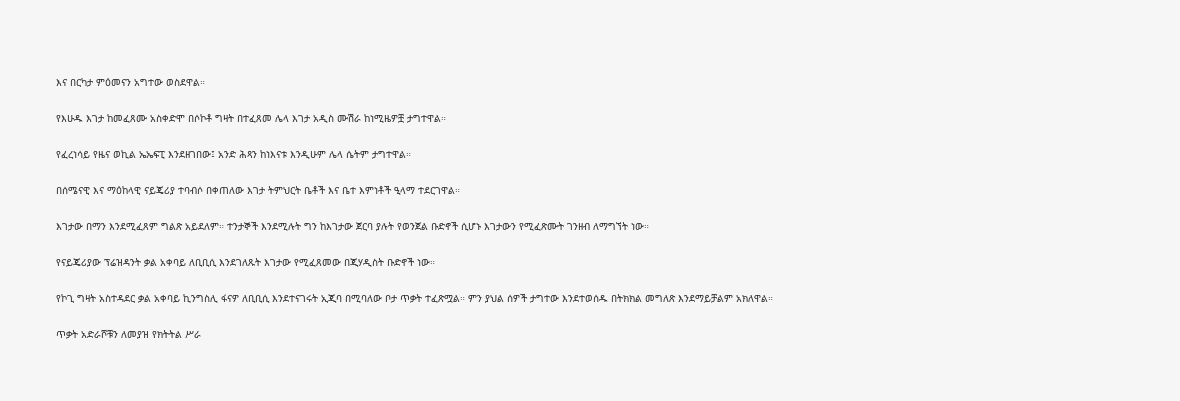እና በርካታ ምዕመናን አግተው ወስደዋል።

የእሁዱ እገታ ከመፈጸሙ አስቀድሞ በሶኮቶ ግዛት በተፈጸመ ሌላ እገታ አዲስ ሙሽራ ከነሚዜዎቿ ታግተዋል።

የፈረነሳይ የዜና ወኪል ኤኤፍፒ እንደዘገበው፤ አንድ ሕጻን ከነእናቱ እንዲሁም ሌላ ሴትም ታግተዋል።

በሰሜናዊ እና ማዕከላዊ ናይጄሪያ ተባብሶ በቀጠለው እገታ ትምህርት ቤቶች እና ቤተ እምነቶች ዒላማ ተደርገዋል።

እገታው በማን እንደሚፈጸም ግልጽ አይደለም። ተንታኞች እንደሚሉት ግን ከእገታው ጀርባ ያሉት የወንጀል ቡድኖች ሲሆኑ እገታውን የሚፈጽሙት ገንዘብ ለማግኘት ነው።

የናይጄሪያው ፕሬዝዳንት ቃል አቀባይ ለቢቢሲ እንደገለጹት እገታው የሚፈጸመው በጂሃዲስት ቡድኖች ነው።

የኮጊ ግዛት አስተዳደር ቃል አቀባይ ኪንግስሊ ፋናዎ ለቢቢሲ እንደተናገሩት ኢጂባ በሚባለው ቦታ ጥቃት ተፈጽሟል። ምን ያህል ሰዎች ታግተው እንደተወሰዱ በትክክል መግለጽ እንደማይቻልም አክለዋል።

ጥቃት አድራሾቹን ለመያዝ የክትትል ሥራ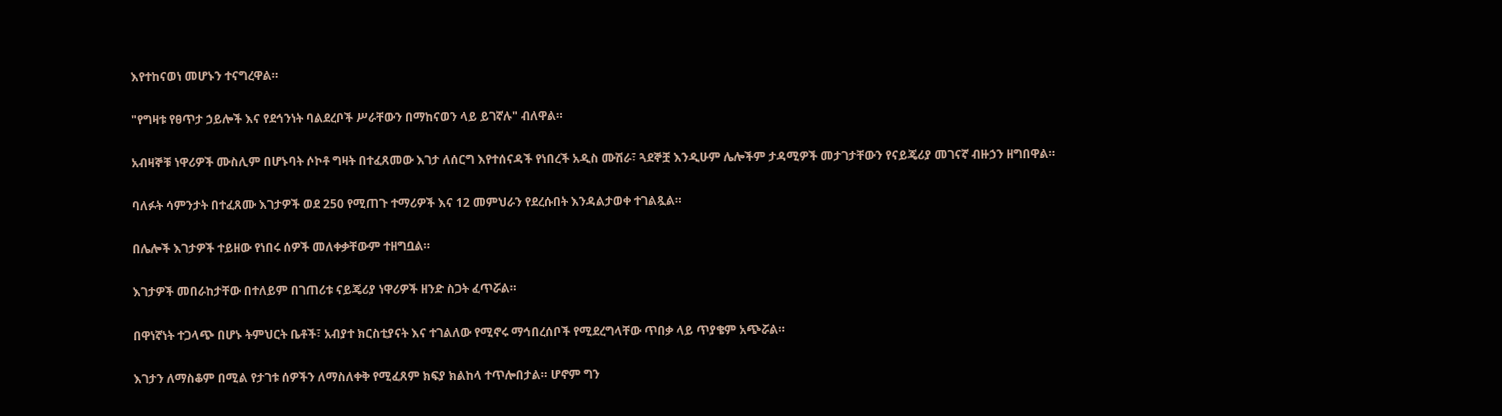እየተከናወነ መሆኑን ተናግረዋል።

"የግዛቱ የፀጥታ ኃይሎች እና የደኅንነት ባልደረቦች ሥራቸውን በማከናወን ላይ ይገኛሉ" ብለዋል።

አብዛኞቹ ነዋሪዎች ሙስሊም በሆኑባት ሶኮቶ ግዛት በተፈጸመው እገታ ለሰርግ እየተሰናዳች የነበረች አዲስ ሙሽራ፣ ጓደኞቿ እንዲሁም ሌሎችም ታዳሚዎች መታገታቸውን የናይጄሪያ መገናኛ ብዙኃን ዘግበዋል።

ባለፉት ሳምንታት በተፈጸሙ እገታዎች ወደ 250 የሚጠጉ ተማሪዎች እና 12 መምህራን የደረሱበት እንዳልታወቀ ተገልጿል።

በሌሎች እገታዎች ተይዘው የነበሩ ሰዎች መለቀቃቸውም ተዘግቧል።

እገታዎች መበራከታቸው በተለይም በገጠሪቱ ናይጄሪያ ነዋሪዎች ዘንድ ስጋት ፈጥሯል።

በዋነኛነት ተጋላጭ በሆኑ ትምህርት ቤቶች፣ አብያተ ክርስቲያናት እና ተገልለው የሚኖሩ ማኅበረሰቦች የሚደረግላቸው ጥበቃ ላይ ጥያቄም አጭሯል።

እገታን ለማስቆም በሚል የታገቱ ሰዎችን ለማስለቀቅ የሚፈጸም ክፍያ ክልከላ ተጥሎበታል። ሆኖም ግን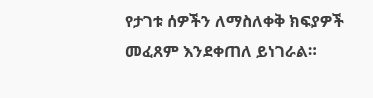የታገቱ ሰዎችን ለማስለቀቅ ክፍያዎች መፈጸም እንደቀጠለ ይነገራል።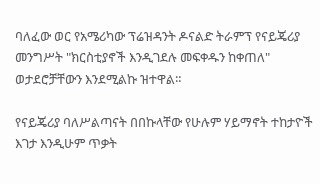ባለፈው ወር የአሜሪካው ፕሬዝዳንት ዶናልድ ትራምፕ የናይጄሪያ መንግሥት "ክርስቲያኖች እንዲገደሉ መፍቀዱን ከቀጠለ" ወታደሮቻቸውን እንደሚልኩ ዝተዋል።

የናይጄሪያ ባለሥልጣናት በበኩላቸው የሁሉም ሃይማኖት ተከታዮች እገታ እንዲሁም ጥቃት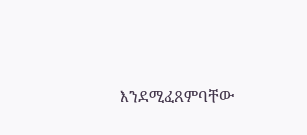እንደሚፈጸምባቸው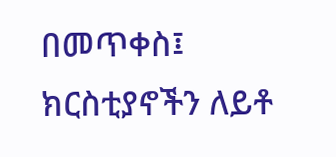በመጥቀስ፤ ክርስቲያኖችን ለይቶ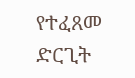የተፈጸመ ድርጊት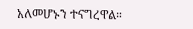አለመሆኑን ተናግረዋል።